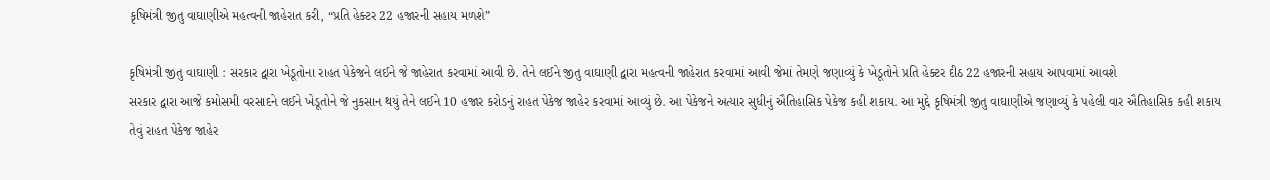કૃષિમંત્રી જીતુ વાઘાણીએ મહત્વની જાહેરાત કરી, “પ્રતિ હેક્ટર 22 હજારની સહાય મળશે”

કૃષિમંત્રી જીતુ વાઘાણી : સરકાર દ્વારા ખેડૂતોના રાહત પેકેજને લઈને જે જાહેરાત કરવામાં આવી છે. તેને લઈને જીતુ વાઘાણી દ્વારા મહત્વની જાહેરાત કરવામાં આવી જેમાં તેમણે જણાવ્યું કે ખેડૂતોને પ્રતિ હેક્ટર દીઠ 22 હજારની સહાય આપવામાં આવશે
સરકાર દ્વારા આજે કમોસમી વરસાદને લઈને ખેડૂતોને જે નુકસાન થયું તેને લઈને 10 હજાર કરોડનું રાહત પેકેજ જાહેર કરવામાં આવ્યું છે. આ પેકેજને અત્યાર સુધીનું ઐતિહાસિક પેકેજ કહી શકાય. આ મુદ્દે કૃષિમંત્રી જીતુ વાઘાણીએ જણાવ્યું કે પહેલી વાર ઐતિહાસિક કહી શકાય તેવું રાહત પેકેજ જાહેર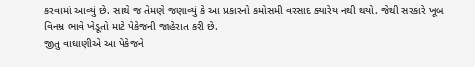કરવામાં આવ્યું છે. સાથે જ તેમણે જણાવ્યું કે આ પ્રકારનો કમોસમી વરસાદ ક્યારેય નથી થયો. જેથી સરકારે ખૂબ વિનમ્ર ભાવે ખેડૂતો માટે પેકેજની જાહેરાત કરી છે.
જીતુ વાઘાણીએ આ પેકેજને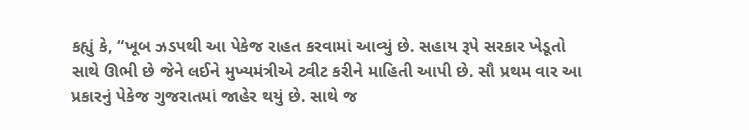કહ્યું કે, “ખૂબ ઝડપથી આ પેકેજ રાહત કરવામાં આવ્યું છે. સહાય રૂપે સરકાર ખેડૂતો સાથે ઊભી છે જેને લઈને મુખ્યમંત્રીએ ટ્વીટ કરીને માહિતી આપી છે. સૌ પ્રથમ વાર આ પ્રકારનું પેકેજ ગુજરાતમાં જાહેર થયું છે. સાથે જ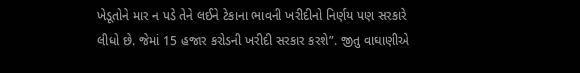ખેડૂતોને માર ન પડે તેને લઈને ટેકાના ભાવની ખરીદીનો નિર્ણય પણ સરકારે લીધો છે. જેમાં 15 હજાર કરોડની ખરીદી સરકાર કરશે”. જીતુ વાઘાણીએ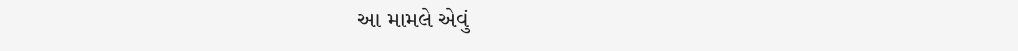આ મામલે એવું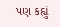પણ કહ્યું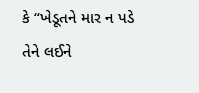કે “ખેડૂતને માર ન પડે તેને લઈને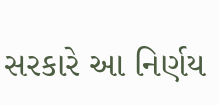સરકારે આ નિર્ણય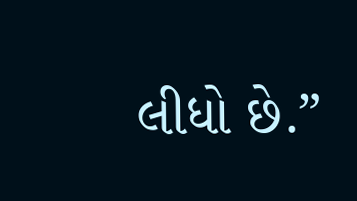લીધો છે.”